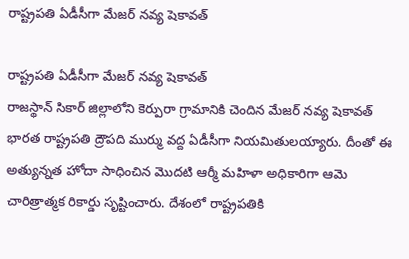రాష్ట్రపతి ఏడీసీగా మేజర్ నవ్య షెకావత్

రాష్ట్రపతి ఏడీసీగా మేజర్ నవ్య షెకావత్
రాజస్థాన్‌ సికార్ జిల్లాలోని కెర్పురా గ్రామానికి చెందిన మేజర్ నవ్య షెకావత్  భారత రాష్ట్రపతి ద్రౌపది ముర్ము వద్ద ఏడీసీగా నియమితులయ్యారు. దీంతో ఈ అత్యున్నత హోదా సాధించిన మొదటి ఆర్మీ మహిళా అధికారిగా ఆమె చారిత్రాత్మక రికార్డు సృష్టించారు. దేశంలో రాష్ట్రపతికి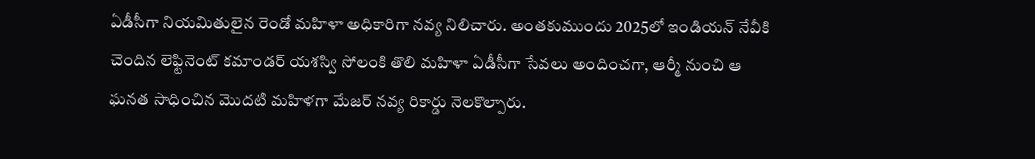ఏడీసీగా నియమితులైన రెండో మహిళా అధికారిగా నవ్య నిలిచారు. అంతకుముందు 2025లో ఇండియన్ నేవీకి చెందిన లెఫ్టినెంట్ కమాండర్ యశస్వి సోలంకి తొలి మహిళా ఏడీసీగా సేవలు అందించగా, ఆర్మీ నుంచి ఆ ఘనత సాధించిన మొదటి మహిళగా మేజర్ నవ్య రికార్డు నెలకొల్పారు.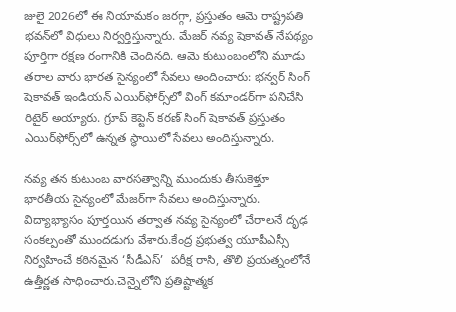జులై 2026లో ఈ నియామకం జరగ్గా, ప్రస్తుతం ఆమె రాష్ట్రపతి భవన్‌లో విధులు నిర్వర్తిస్తున్నారు. మేజర్ నవ్య షెకావత్ నేపథ్యం పూర్తిగా రక్షణ రంగానికి చెందినది. ఆమె కుటుంబంలోని మూడు తరాల వారు భారత సైన్యంలో సేవలు అందించారు: భన్వర్ సింగ్ షెకావత్ ఇండియన్ ఎయిర్‌ఫోర్స్‌లో వింగ్ కమాండర్‌గా పనిచేసి రిటైర్ అయ్యారు. గ్రూప్ కెప్టెన్ కరణ్ సింగ్ షెకావత్ ప్రస్తుతం ఎయిర్‌ఫోర్స్‌లో ఉన్నత స్థాయిలో సేవలు అందిస్తున్నారు.

నవ్య తన కుటుంబ వారసత్వాన్ని ముందుకు తీసుకెళ్తూ భారతీయ సైన్యంలో మేజర్‌గా సేవలు అందిస్తున్నారు. విద్యాభ్యాసం పూర్తయిన తర్వాత నవ్య సైన్యంలో చేరాలనే దృఢ సంకల్పంతో ముందడుగు వేశారు.కేంద్ర ప్రభుత్వ యూపీఎస్సీ నిర్వహించే కఠినమైన ‘సీడీఎస్’  పరీక్ష రాసి, తొలి ప్రయత్నంలోనే ఉత్తీర్ణత సాధించారు.చెన్నైలోని ప్రతిష్టాత్మక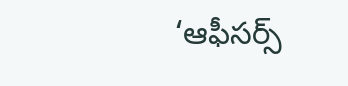‘ఆఫీసర్స్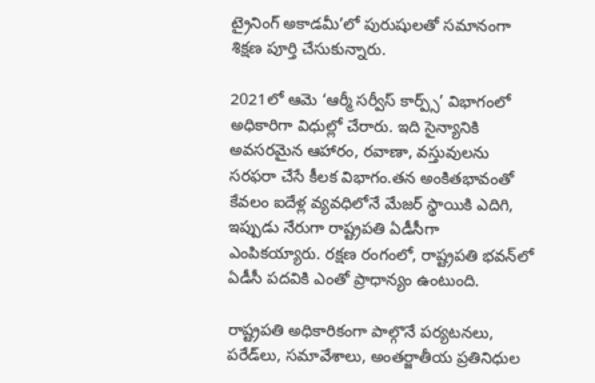ట్రైనింగ్ అకాడమీ’లో పురుషులతో సమానంగా శిక్షణ పూర్తి చేసుకున్నారు.

2021లో ఆమె ‘ఆర్మీ సర్వీస్ కార్ప్స్’ విభాగంలో అధికారిగా విధుల్లో చేరారు. ఇది సైన్యానికి అవసరమైన ఆహారం, రవాణా, వస్తువులను సరఫరా చేసే కీలక విభాగం.తన అంకితభావంతో కేవలం ఐదేళ్ల వ్యవధిలోనే మేజర్ స్థాయికి ఎదిగి, ఇప్పుడు నేరుగా రాష్ట్రపతి ఏడీసీగా ఎంపికయ్యారు. రక్షణ రంగంలో, రాష్ట్రపతి భవన్‌లో ఏడీసీ పదవికి ఎంతో ప్రాధాన్యం ఉంటుంది.

రాష్ట్రపతి అధికారికంగా పాల్గొనే పర్యటనలు, పరేడ్‌లు, సమావేశాలు, అంతర్జాతీయ ప్రతినిధుల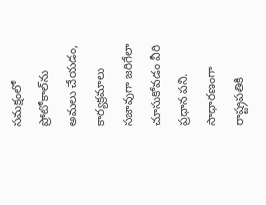సమక్షంలో ప్రోటోకాల్‌ను అమలు చేయడం, కార్యక్రమాలు సజావుగా జరిగేలా చూసుకోవడం వీరి ప్రధాన పని. సాధారణంగా రాష్ట్రపతికి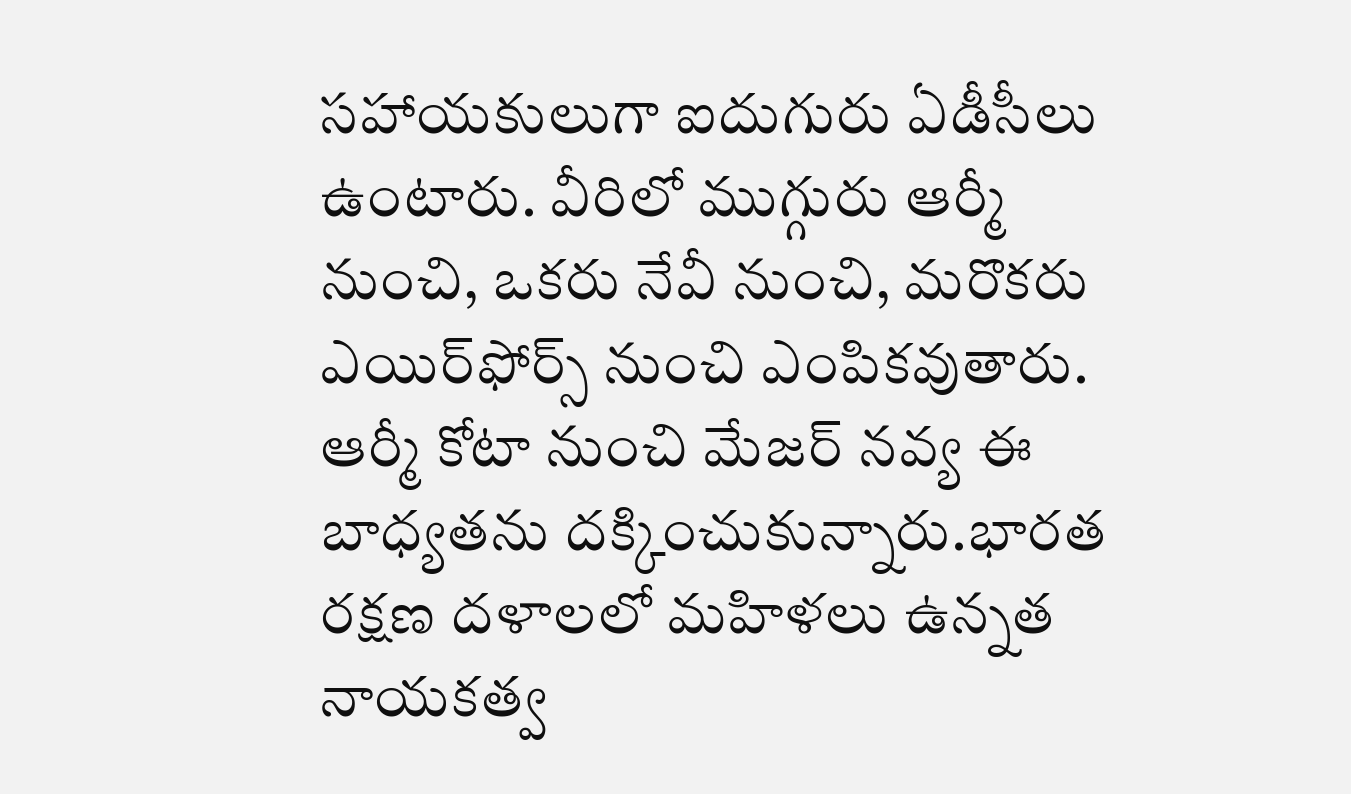సహాయకులుగా ఐదుగురు ఏడీసీలు ఉంటారు. వీరిలో ముగ్గురు ఆర్మీ నుంచి, ఒకరు నేవీ నుంచి, మరొకరు ఎయిర్‌ఫోర్స్ నుంచి ఎంపికవుతారు. ఆర్మీ కోటా నుంచి మేజర్ నవ్య ఈ బాధ్యతను దక్కించుకున్నారు.భారత రక్షణ దళాలలో మహిళలు ఉన్నత నాయకత్వ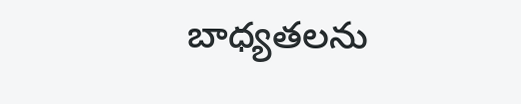బాధ్యతలను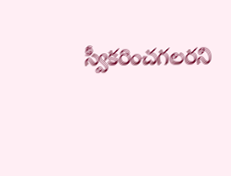స్వీకరించగలరని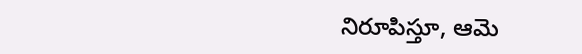నిరూపిస్తూ, ఆమె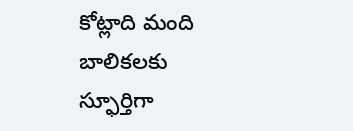కోట్లాది మంది బాలికలకు స్ఫూర్తిగా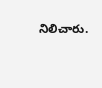నిలిచారు.